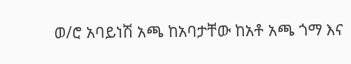ወ/ሮ አባይነሽ አጫ ከአባታቸው ከአቶ አጫ ጎማ እና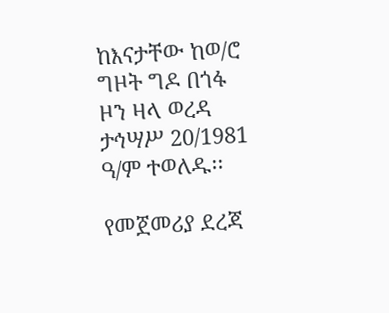ከእናታቸው ከወ/ሮ ግዞት ግዶ በጎፋ ዞን ዛላ ወረዳ ታኅሣሥ 20/1981 ዓ/ም ተወለዱ፡፡

የመጀመሪያ ደረጃ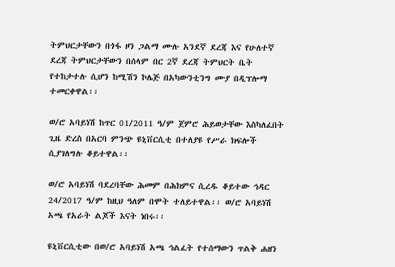ትምህርታቸውን በጎፋ ዞን ጋልማ ሙሉ አንደኛ ደረጃ እና የሁለተኛ ደረጃ ትምህርታቸውን በሰላም በር 2ኛ ደረጃ ትምህርት ቤት የተከታተሉ ሲሆን ከሚሽን ኮሌጅ በአካውንቲንግ ሙያ በዲፕሎማ ተመርቀዋል፡፡

ወ/ሮ አባይነሽ ከጥር 01/2011 ዓ/ም ጀምሮ ሕይወታቸው እስካለፈበት ጊዜ ድረስ በአርባ ምንጭ ዩኒቨርሲቲ በተለያዩ የሥራ ክፍሎች ሲያገለግሉ ቆይተዋል፡፡

ወ/ሮ አባይነሽ ባደረባቸው ሕመም በሕክምና ሲረዱ ቆይተው ኅዳር 24/2017 ዓ/ም ከዚህ ዓለም በሞት ተለይተዋል፡፡ ወ/ሮ አባይነሽ አጫ የአራት ልጆች እናት ነበሩ፡፡

ዩኒቨርሲቲው በወ/ሮ አባይነሽ አጫ ኅልፈት የተሰማውን ጥልቅ ሐዘን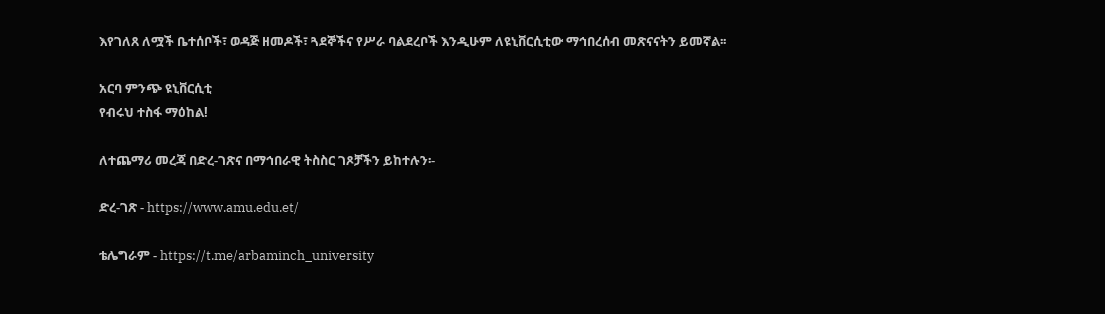እየገለጸ ለሟች ቤተሰቦች፣ ወዳጅ ዘመዶች፣ ጓደኞችና የሥራ ባልደረቦች እንዲሁም ለዩኒቨርሲቲው ማኅበረሰብ መጽናናትን ይመኛል፡፡

አርባ ምንጭ ዩኒቨርሲቲ
የብሩህ ተስፋ ማዕከል!

ለተጨማሪ መረጃ በድረ-ገጽና በማኅበራዊ ትስስር ገጾቻችን ይከተሉን፡-

ድረ-ገጽ - https://www.amu.edu.et/

ቴሌግራም - https://t.me/arbaminch_university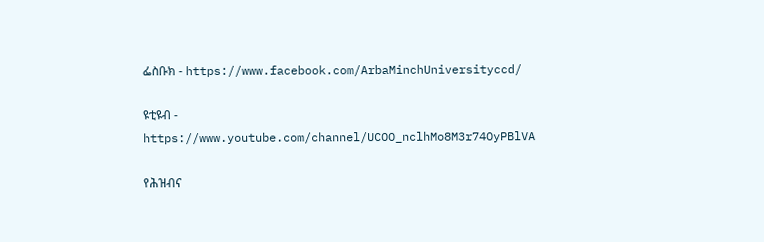ፌስቡክ - https://www.facebook.com/ArbaMinchUniversityccd/

ዩቲዩብ - https://www.youtube.com/channel/UCOO_nclhMo8M3r74OyPBlVA

የሕዝብና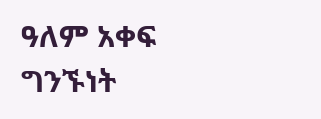ዓለም አቀፍ ግንኙነት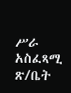ሥራ አስፈጻሚ ጽ/ቤት